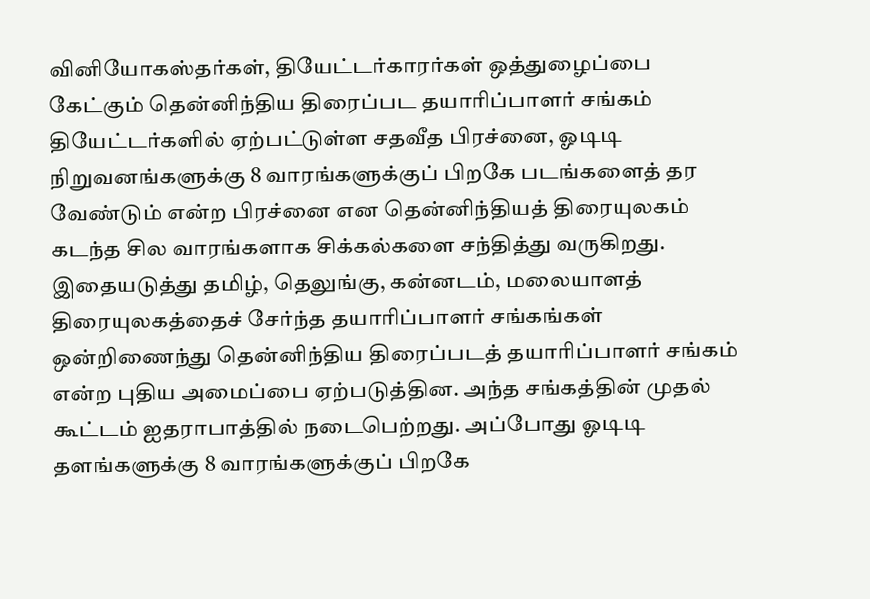வினியோகஸ்தர்கள், தியேட்டர்காரர்கள் ஒத்துழைப்பை கேட்கும் தென்னிந்திய திரைப்பட தயாரிப்பாளர் சங்கம்
தியேட்டர்களில் ஏற்பட்டுள்ள சதவீத பிரச்னை, ஓடிடி நிறுவனங்களுக்கு 8 வாரங்களுக்குப் பிறகே படங்களைத் தர வேண்டும் என்ற பிரச்னை என தென்னிந்தியத் திரையுலகம் கடந்த சில வாரங்களாக சிக்கல்களை சந்தித்து வருகிறது.
இதையடுத்து தமிழ், தெலுங்கு, கன்னடம், மலையாளத் திரையுலகத்தைச் சேர்ந்த தயாரிப்பாளர் சங்கங்கள் ஒன்றிணைந்து தென்னிந்திய திரைப்படத் தயாரிப்பாளர் சங்கம் என்ற புதிய அமைப்பை ஏற்படுத்தின. அந்த சங்கத்தின் முதல் கூட்டம் ஐதராபாத்தில் நடைபெற்றது. அப்போது ஓடிடி தளங்களுக்கு 8 வாரங்களுக்குப் பிறகே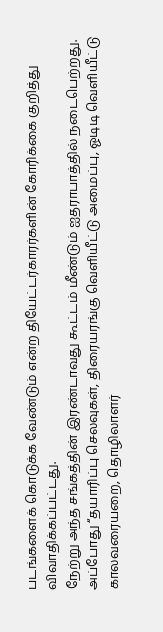படங்களைக் கொடுக்க வேண்டும் என்ற தியேட்டர்காரர்களின் கோரிக்கை குறித்து விவாதிக்கப்பட்டது.
நேற்று அந்த சங்கத்தின் இரண்டாவது கூட்டம் மீண்டும் ஐதராபாத்தில் நடைபெற்றது. அப்போது “தயாரிப்பு செலவுகள், திரையரங்கு வெளியீட்டு அமைப்பு, ஓடிடி வெளியீட்டு காலவரையறை, தொழிலாளர்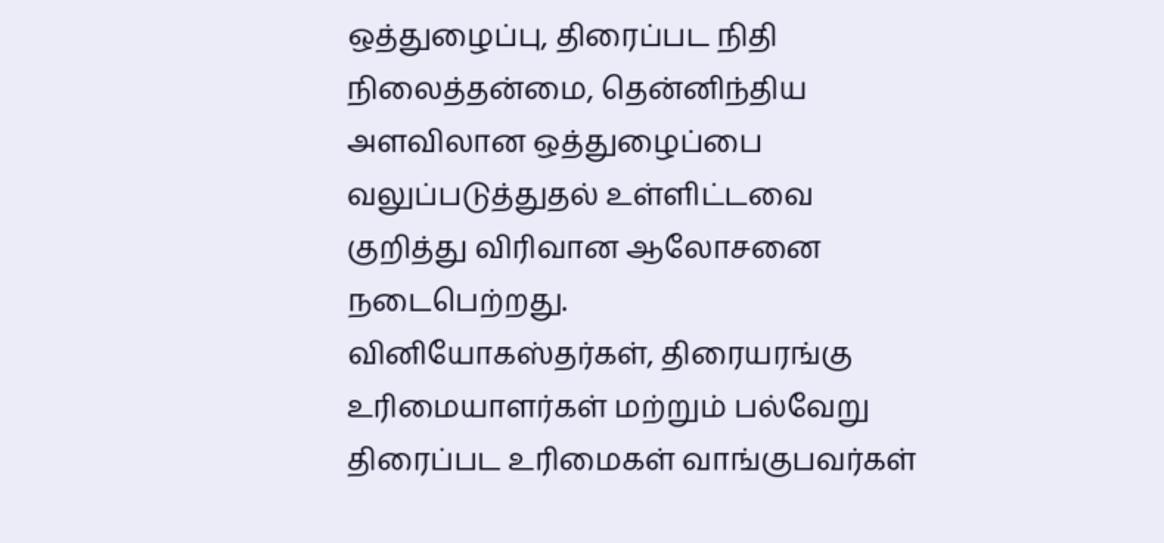ஒத்துழைப்பு, திரைப்பட நிதி நிலைத்தன்மை, தென்னிந்திய அளவிலான ஒத்துழைப்பை வலுப்படுத்துதல் உள்ளிட்டவை குறித்து விரிவான ஆலோசனை நடைபெற்றது.
வினியோகஸ்தர்கள், திரையரங்கு உரிமையாளர்கள் மற்றும் பல்வேறு திரைப்பட உரிமைகள் வாங்குபவர்கள்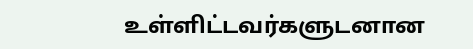உள்ளிட்டவர்களுடனான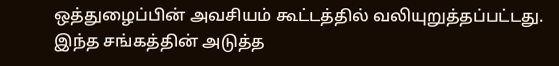ஒத்துழைப்பின் அவசியம் கூட்டத்தில் வலியுறுத்தப்பட்டது.
இந்த சங்கத்தின் அடுத்த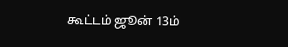கூட்டம் ஜூன் 13ம்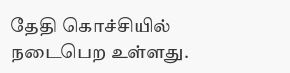தேதி கொச்சியில் நடைபெற உள்ளது.